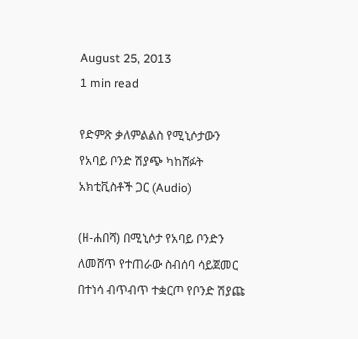August 25, 2013
1 min read

የድምጽ ቃለምልልስ የሚኒሶታውን የአባይ ቦንድ ሽያጭ ካከሸፉት አክቲቪስቶች ጋር (Audio)

(ዘ-ሐበሻ) በሚኒሶታ የአባይ ቦንድን ለመሸጥ የተጠራው ስብሰባ ሳይጀመር በተነሳ ብጥብጥ ተቋርጦ የቦንድ ሽያጩ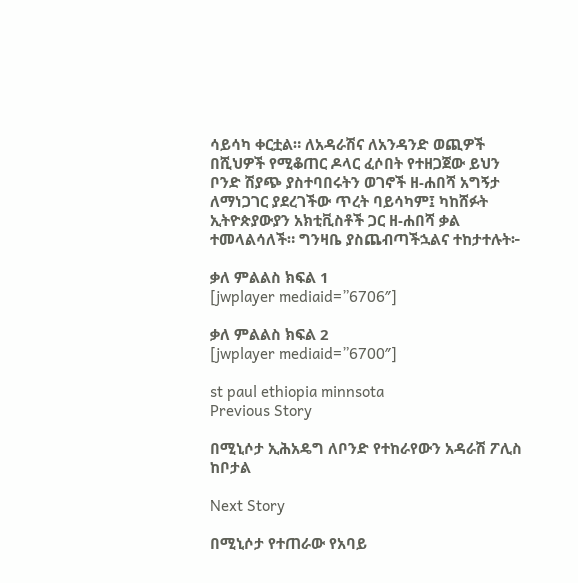ሳይሳካ ቀርቷል። ለአዳራሽና ለአንዳንድ ወጪዎች በሺህዎች የሚቆጠር ዶላር ፈሶበት የተዘጋጀው ይህን ቦንድ ሽያጭ ያስተባበሩትን ወገኖች ዘ-ሐበሻ አግኝታ ለማነጋገር ያደረገችው ጥረት ባይሳካም፤ ካከሸፉት ኢትዮጵያውያን አክቲቪስቶች ጋር ዘ-ሐበሻ ቃል ተመላልሳለች። ግንዛቤ ያስጨብጣችኋልና ተከታተሉት፦

ቃለ ምልልስ ክፍል 1
[jwplayer mediaid=”6706″]

ቃለ ምልልስ ክፍል 2
[jwplayer mediaid=”6700″]

st paul ethiopia minnsota
Previous Story

በሚኒሶታ ኢሕአዴግ ለቦንድ የተከራየውን አዳራሽ ፖሊስ ከቦታል

Next Story

በሚኒሶታ የተጠራው የአባይ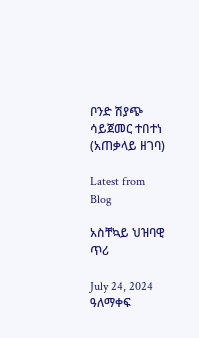ቦንድ ሽያጭ ሳይጀመር ተበተነ (አጠቃላይ ዘገባ)

Latest from Blog

አስቸኳይ ህዝባዊ ጥሪ

July 24, 2024 ዓለማቀፍ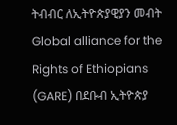ትብብር ለኢትዮጵያዊያን መብት Global alliance for the Rights of Ethiopians (GARE) በደቡብ ኢትዮጵያ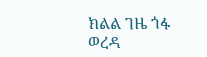ክልል ገዜ ጎፋ ወረዳ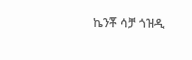ኬንቾ ሳቻ ጎዝዲ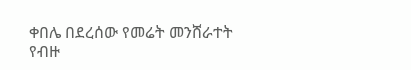ቀበሌ በደረሰው የመሬት መንሸራተት የብዙ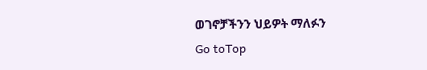ወገኖቻችንን ህይዎት ማለፉን
Go toTop